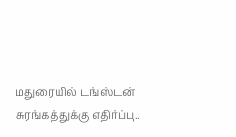மதுரையில் டங்ஸ்டன் சுரங்கத்துக்கு எதிர்ப்பு..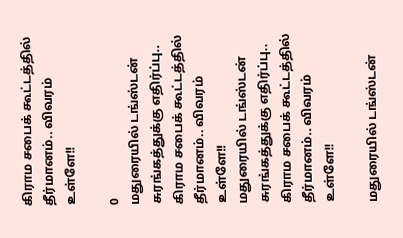கிராம சபைக் கூட்டத்தில் தீர்மானம்.. விவரம் உள்ளே!!

0
மதுரையில் டங்ஸ்டன் சுரங்கத்துக்கு எதிர்ப்பு.. கிராம சபைக் கூட்டத்தில் தீர்மானம்.. விவரம் உள்ளே!!
மதுரையில் டங்ஸ்டன் சுரங்கத்துக்கு எதிர்ப்பு.. கிராம சபைக் கூட்டத்தில் தீர்மானம்.. விவரம் உள்ளே!!

மதுரையில் டங்ஸ்டன்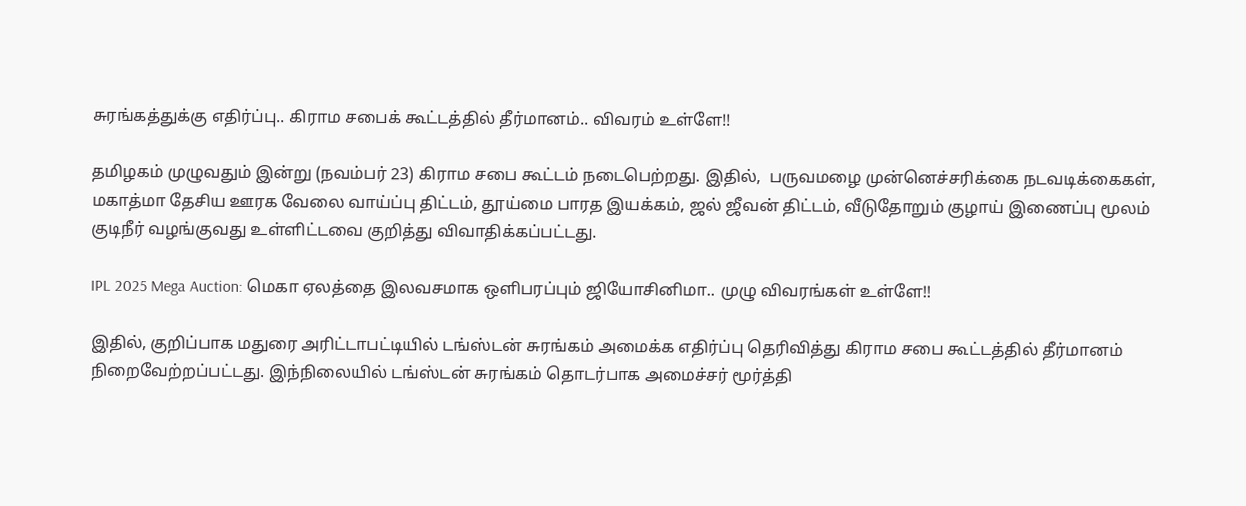சுரங்கத்துக்கு எதிர்ப்பு.. கிராம சபைக் கூட்டத்தில் தீர்மானம்.. விவரம் உள்ளே!!

தமிழகம் முழுவதும் இன்று (நவம்பர் 23) கிராம சபை கூட்டம் நடைபெற்றது. இதில்,  பருவமழை முன்னெச்சரிக்கை நடவடிக்கைகள், மகாத்மா தேசிய ஊரக வேலை வாய்ப்பு திட்டம், தூய்மை பாரத இயக்கம், ஜல் ஜீவன் திட்டம், வீடுதோறும் குழாய் இணைப்பு மூலம் குடிநீர் வழங்குவது உள்ளிட்டவை குறித்து விவாதிக்கப்பட்டது.

IPL 2025 Mega Auction: மெகா ஏலத்தை இலவசமாக ஒளிபரப்பும் ஜியோசினிமா.. முழு விவரங்கள் உள்ளே!!

இதில், குறிப்பாக மதுரை அரிட்டாபட்டியில் டங்ஸ்டன் சுரங்கம் அமைக்க எதிர்ப்பு தெரிவித்து கிராம சபை கூட்டத்தில் தீர்மானம் நிறைவேற்றப்பட்டது. இந்நிலையில் டங்ஸ்டன் சுரங்கம் தொடர்பாக அமைச்சர் மூர்த்தி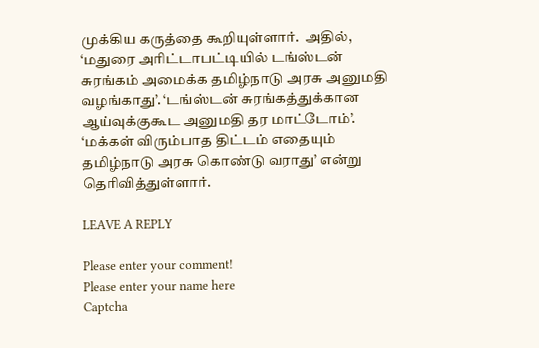முக்கிய கருத்தை கூறியுள்ளார்.  அதில், ‘மதுரை அரிட்டாபட்டியில் டங்ஸ்டன் சுரங்கம் அமைக்க தமிழ்நாடு அரசு அனுமதி வழங்காது’. ‘டங்ஸ்டன் சுரங்கத்துக்கான ஆய்வுக்குகூட அனுமதி தர மாட்டோம்’. ‘மக்கள் விரும்பாத திட்டம் எதையும் தமிழ்நாடு அரசு கொண்டு வராது’ என்று தெரிவித்துள்ளார்.

LEAVE A REPLY

Please enter your comment!
Please enter your name here
Captcha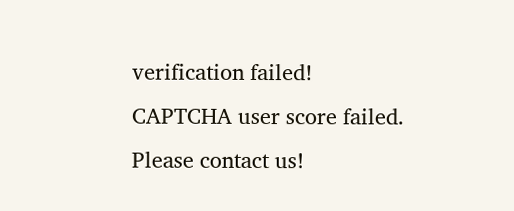verification failed!
CAPTCHA user score failed. Please contact us!